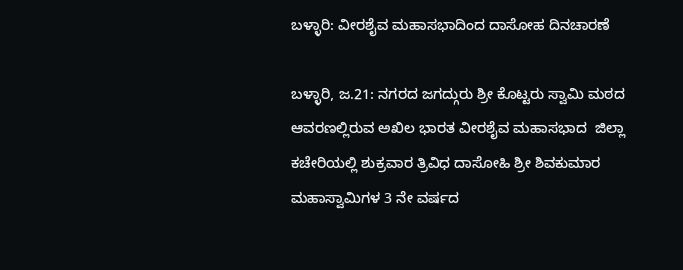ಬಳ್ಳಾರಿ: ವೀರಶೈವ ಮಹಾಸಭಾದಿಂದ ದಾಸೋಹ ದಿನಚಾರಣೆ

ಬಳ್ಳಾರಿ, ಜ.21: ನಗರದ ಜಗದ್ಗುರು ಶ್ರೀ ಕೊಟ್ಟರು ಸ್ವಾಮಿ ಮಠದ ಆವರಣಲ್ಲಿರುವ ಅಖಿಲ ಭಾರತ ವೀರಶೈವ ಮಹಾಸಭಾದ  ಜಿಲ್ಲಾ ಕಚೇರಿಯಲ್ಲಿ ಶುಕ್ರವಾರ ತ್ರಿವಿಧ ದಾಸೋಹಿ ಶ್ರೀ ಶಿವಕುಮಾರ ಮಹಾಸ್ವಾಮಿಗಳ 3 ನೇ ವರ್ಷದ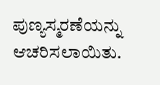ಪುಣ್ಯಸ್ಮರಣೆಯನ್ನು ಆಚರಿಸಲಾಯಿತು.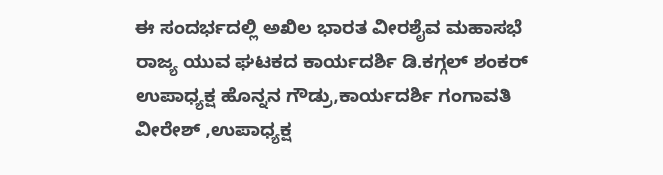ಈ ಸಂದರ್ಭದಲ್ಲಿ ಅಖಿಲ ಭಾರತ ವೀರಶೈವ ಮಹಾಸಭೆ ರಾಜ್ಯ ಯುವ ಘಟಕದ ಕಾರ್ಯದರ್ಶಿ ಡಿ.ಕಗ್ಗಲ್ ಶಂಕರ್ ಉಪಾಧ್ಯಕ್ಷ ಹೊನ್ನನ ಗೌಡ್ರು,ಕಾರ್ಯದರ್ಶಿ ಗಂಗಾವತಿ ವೀರೇಶ್ ,ಉಪಾಧ್ಯಕ್ಷ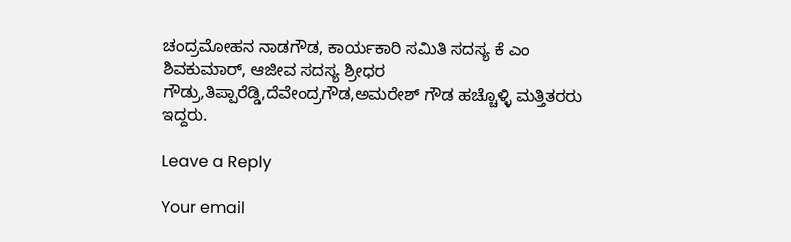ಚಂದ್ರಮೋಹನ ನಾಡಗೌಡ, ಕಾರ್ಯಕಾರಿ ಸಮಿತಿ ಸದಸ್ಯ ಕೆ ಎಂ ಶಿವಕುಮಾರ್, ಆಜೀವ ಸದಸ್ಯ ಶ್ರೀಧರ ಗೌಡ್ರು,ತಿಪ್ಪಾರೆಡ್ಡಿ,ದೆವೇಂದ್ರಗೌಡ,ಅಮರೇಶ್ ಗೌಡ ಹಚ್ಚೊಳ್ಳಿ ಮತ್ತಿತರರು ಇದ್ದರು.

Leave a Reply

Your email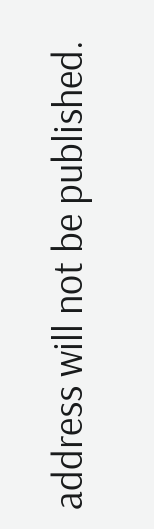address will not be published.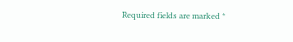Required fields are marked *